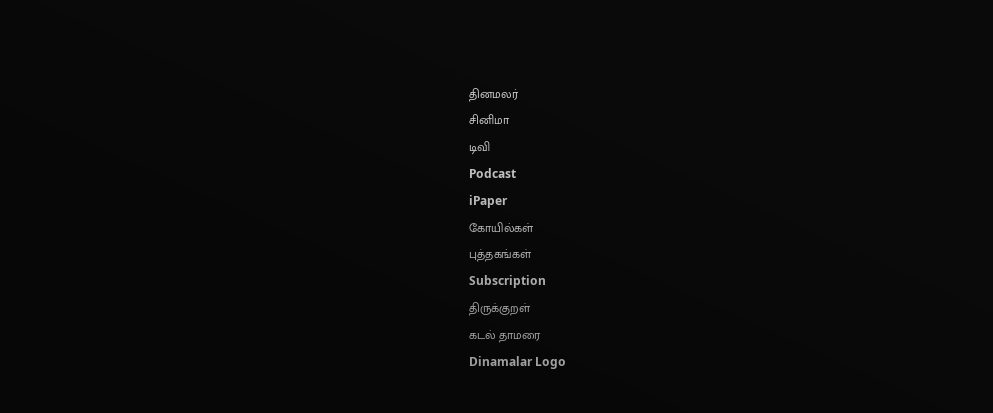தினமலர்
சினிமா
டிவி
Podcast
iPaper
கோயில்கள்
புத்தகங்கள்
Subscription
திருக்குறள்
கடல் தாமரை
Dinamalar Logo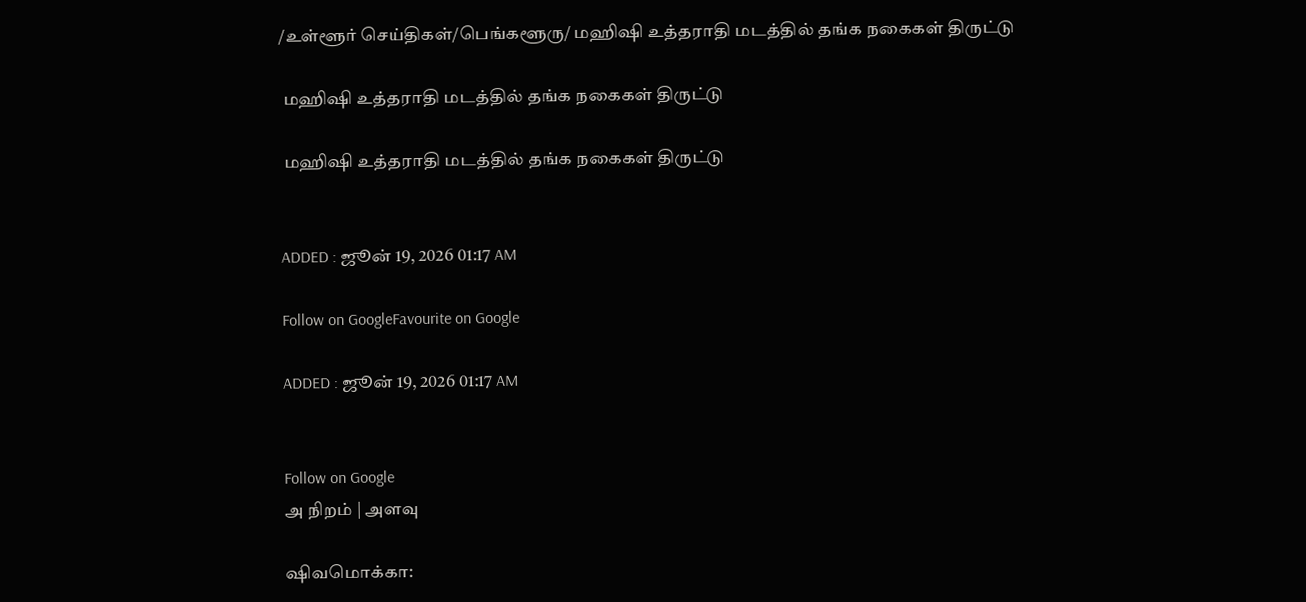/உள்ளூர் செய்திகள்/பெங்களூரு/ மஹிஷி உத்தராதி மடத்தில் தங்க நகைகள் திருட்டு

 மஹிஷி உத்தராதி மடத்தில் தங்க நகைகள் திருட்டு

 மஹிஷி உத்தராதி மடத்தில் தங்க நகைகள் திருட்டு


ADDED : ஜூன் 19, 2026 01:17 AM

Follow on GoogleFavourite on Google

ADDED : ஜூன் 19, 2026 01:17 AM


Follow on Google
அ நிறம் | அளவு

ஷிவமொக்கா: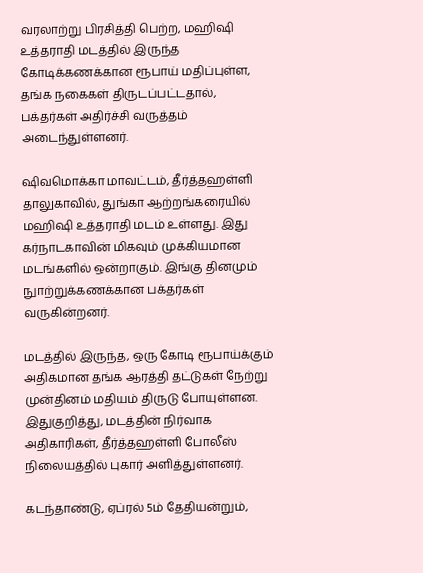வரலாற்று பிரசித்தி பெற்ற, மஹிஷி உத்தராதி மடத்தில் இருந்த கோடிக்கணக்கான ரூபாய் மதிப்புள்ள, தங்க நகைகள் திருடப்பட்டதால், பக்தர்கள் அதிர்ச்சி வருத்தம் அடைந்துள்ளனர்.

ஷிவமொக்கா மாவட்டம், தீர்த்தஹள்ளி தாலுகாவில், துங்கா ஆற்றங்கரையில் மஹிஷி உத்தராதி மடம் உள்ளது. இது கர்நாடகாவின் மிகவும் முக்கியமான மடங்களில் ஒன்றாகும். இங்கு தினமும் நுாற்றுக்கணக்கான பக்தர்கள் வருகின்றனர்.

மடத்தில் இருந்த, ஒரு கோடி ரூபாய்க்கும் அதிகமான தங்க ஆரத்தி தட்டுகள் நேற்று முன்தினம் மதியம் திருடு போயுள்ளன. இதுகுறித்து, மடத்தின் நிர்வாக அதிகாரிகள், தீர்த்தஹள்ளி போலீஸ் நிலையத்தில் புகார் அளித்துள்ளனர்.

கடந்தாண்டு, ஏப்ரல் 5ம் தேதியன்றும்,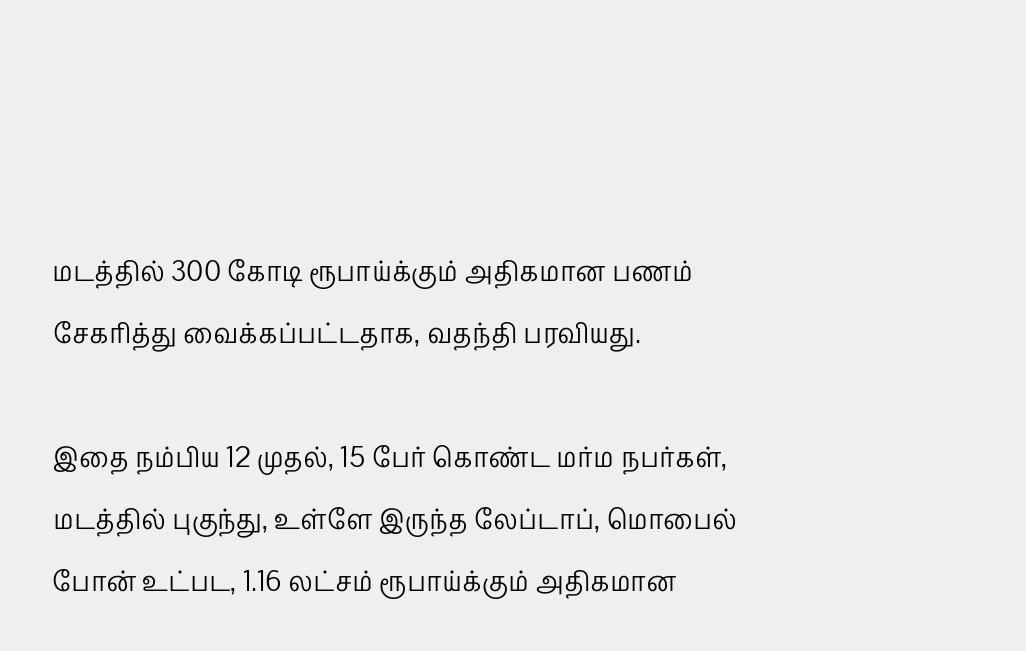மடத்தில் 300 கோடி ரூபாய்க்கும் அதிகமான பணம் சேகரித்து வைக்கப்பட்டதாக, வதந்தி பரவியது.

இதை நம்பிய 12 முதல், 15 பேர் கொண்ட மர்ம நபர்கள், மடத்தில் புகுந்து, உள்ளே இருந்த லேப்டாப், மொபைல் போன் உட்பட, 1.16 லட்சம் ரூபாய்க்கும் அதிகமான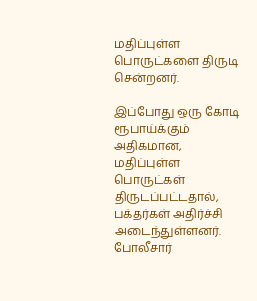மதிப்புள்ள பொருட்களை திருடி சென்றனர்.

இப்போது ஒரு கோடி ரூபாய்க்கும் அதிகமான, மதிப்புள்ள பொருட்கள் திருடப்பட்டதால், பக்தர்கள் அதிர்ச்சி அடைந்துள்ளனர். போலீசார்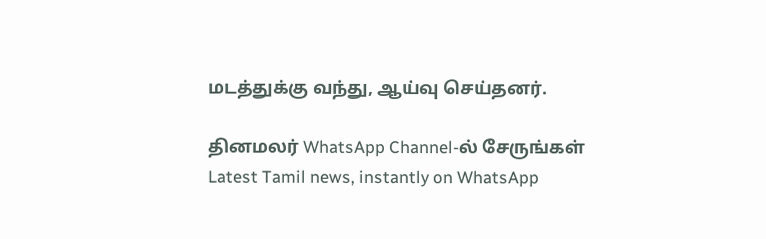மடத்துக்கு வந்து, ஆய்வு செய்தனர்.

தினமலர் WhatsApp Channel-ல் சேருங்கள்
Latest Tamil news, instantly on WhatsApp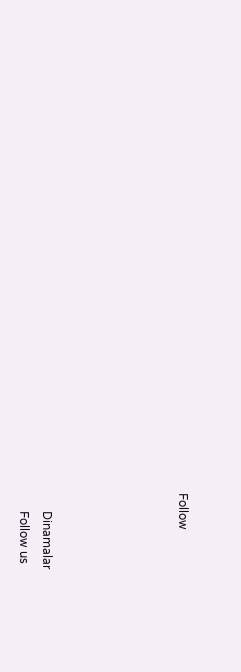Follow





      Dinamalar
      Follow us